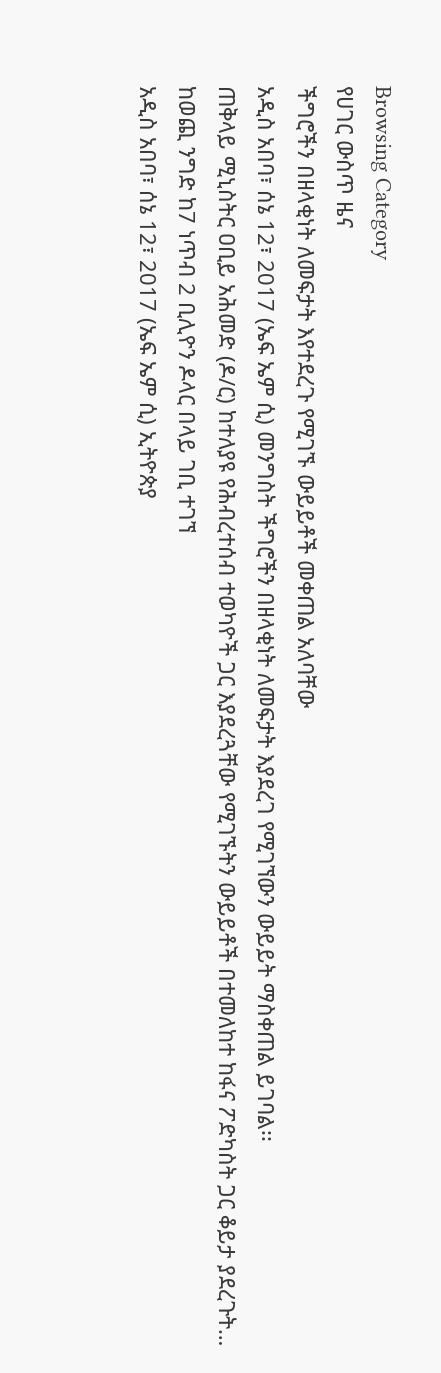Browsing Category
የሀገር ውስጥ ዜና
ችግሮችን በዘላቂነት ለመፍታት እየተደረጉ የሚገኙ ውይይቶች መቀጠል አለባቸው
አዲስ አበባ፣ ሰኔ 12፣ 2017 (ኤፍ ኤም ሲ) መንግስት ችግሮችን በዘላቂነት ለመፍታት እያደረገ የሚገኘውን ውይይት ማስቀጠል ይገባል፡፡
ጠቅላይ ሚኒስትር ዐቢይ አሕመድ (ዶ/ር) ከተለያዩ የሕብረተሰብ ተወካዮች ጋር እያደረጓቸው የሚገኙትን ውይይቶች በተመለከተ ከፋና ፖድካስት ጋር ቆይታ ያደረጉት…
ከወጪ ንግድ ከ7 ነጥብ 2 ቢሊዮን ዶላር በላይ ገቢ ተገኘ
አዲስ አበባ፣ ሰኔ 12፣ 2017 (ኤፍ ኤም ሲ) ኢትዮጵያ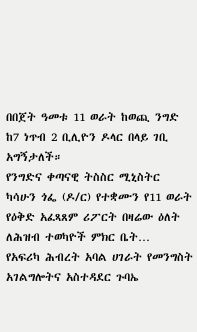በበጀት ዓመቱ 11 ወራት ከወጪ ንግድ ከ7 ነጥብ 2 ቢሊዮን ዶላር በላይ ገቢ አግኝታለች።
የንግድና ቀጣናዊ ትስስር ሚኒስትር ካሳሁን ጎፌ (ዶ/ር) የተቋሙን የ11 ወራት የዕቅድ አፈጻጸም ሪፖርት በዛሬው ዕለት ለሕዝብ ተወካዮች ምክር ቤት…
የአፍሪካ ሕብረት አባል ሀገራት የመንግስት አገልግሎትና አስተዳደር ጉባኤ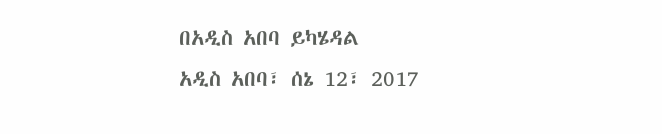በአዲስ አበባ ይካሄዳል
አዲስ አበባ፣ ሰኔ 12፣ 2017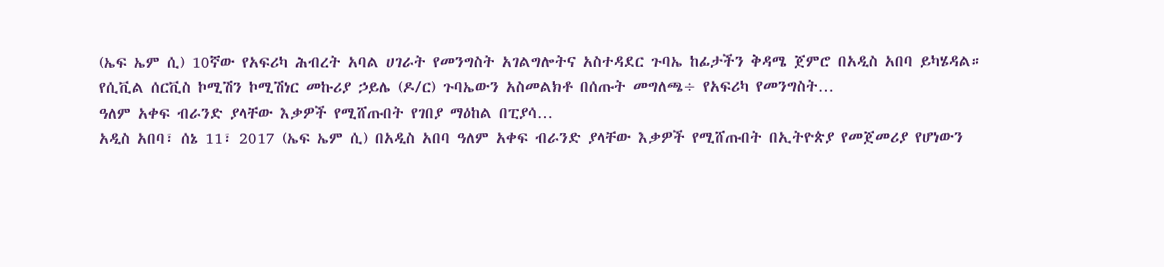(ኤፍ ኤም ሲ) 10ኛው የአፍሪካ ሕብረት አባል ሀገራት የመንግስት አገልግሎትና አስተዳደር ጉባኤ ከፊታችን ቅዳሜ ጀምሮ በአዲስ አበባ ይካሄዳል።
የሲቪል ሰርቪስ ኮሚሽን ኮሚሽነር መኩሪያ ኃይሌ (ዶ/ር) ጉባኤውን አስመልክቶ በሰጡት መግለጫ÷ የአፍሪካ የመንግስት…
ዓለም አቀፍ ብራንድ ያላቸው እቃዎች የሚሸጡበት የገበያ ማዕከል በፒያሳ…
አዲስ አበባ፣ ሰኔ 11፣ 2017 (ኤፍ ኤም ሲ) በአዲስ አበባ ዓለም አቀፍ ብራንድ ያላቸው እቃዎች የሚሸጡበት በኢትዮጵያ የመጀመሪያ የሆነውን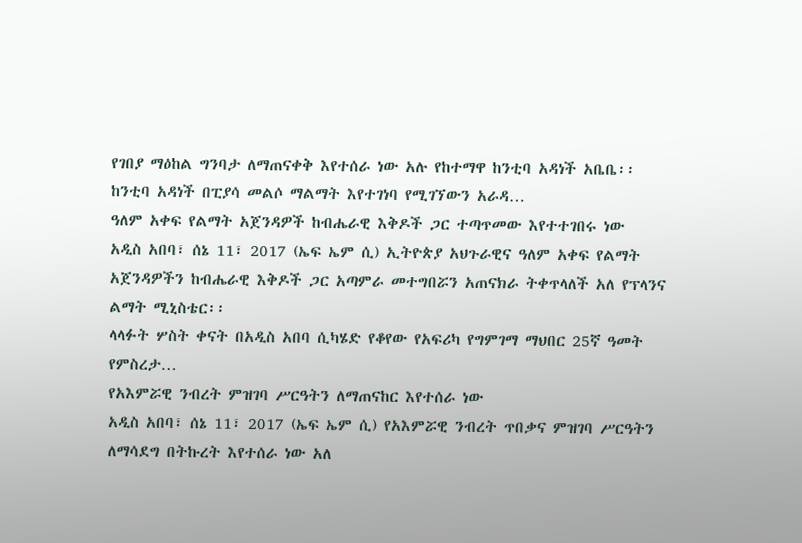የገበያ ማዕከል ግንባታ ለማጠናቀቅ እየተሰራ ነው አሉ የከተማዋ ከንቲባ አዳነች አቤቤ፡፡
ከንቲባ አዳነች በፒያሳ መልሶ ማልማት እየተገነባ የሚገኘውን አራዳ…
ዓለም አቀፍ የልማት አጀንዳዎች ከብሔራዊ እቅዶች ጋር ተጣጥመው እየተተገበሩ ነው
አዲስ አበባ፣ ሰኔ 11፣ 2017 (ኤፍ ኤም ሲ) ኢትዮጵያ አህጉራዊና ዓለም አቀፍ የልማት አጀንዳዎችን ከብሔራዊ እቅዶች ጋር አጣምራ መተግበሯን አጠናክራ ትቀጥላለች አለ የፕላንና ልማት ሚኒስቴር፡፡
ላላፉት ሦስት ቀናት በአዲስ አበባ ሲካሄድ የቆየው የአፍሪካ የግምገማ ማህበር 25ኛ ዓመት የምስረታ…
የአእምሯዊ ንብረት ምዝገባ ሥርዓትን ለማጠናከር እየተሰራ ነው
አዲስ አበባ፣ ሰኔ 11፣ 2017 (ኤፍ ኤም ሲ) የአእምሯዊ ንብረት ጥበቃና ምዝገባ ሥርዓትን ለማሳደግ በትኩረት እየተሰራ ነው አለ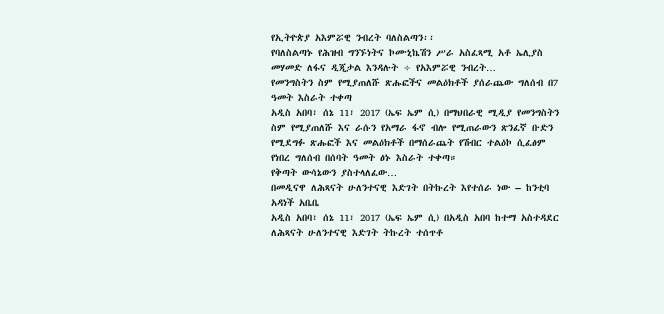የኢትዮጵያ አእምሯዊ ንብረት ባለስልጣን፡፡
የባለስልጣኑ የሕዝብ ግንኙነትና ኮሙኒኬሽን ሥራ አስፈጻሚ አቶ ኤሊያስ መሃመድ ለፋና ዲጂታል እንዳሉት ÷ የአእምሯዊ ንብረት…
የመንግስትን ስም የሚያጠለሹ ጽሑፎችና መልዕክቶች ያሰራጨው ግለሰብ በ7 ዓመት እስራት ተቀጣ
አዲስ አበባ፣ ሰኔ 11፣ 2017 (ኤፍ ኤም ሲ) በማህበራዊ ሚዲያ የመንግስትን ስም የሚያጠለሹ እና ራሱን የአማራ ፋኖ ብሎ የሚጠራውን ጽንፈኛ ቡድን የሚደግፉ ጽሑፎች እና መልዕክቶች በማሰራጨት የሽብር ተልዕኮ ሲፈፅም የነበረ ግለሰብ በሰባት ዓመት ፅኑ እስራት ተቀጣ።
የቅጣት ውሳኔውን ያስተላለፈው…
በመዲናዋ ለሕጻናት ሁለንተናዊ እድገት በትኩረት እየተሰራ ነው – ከንቲባ አዳነች አቤቤ
አዲስ አበባ፣ ሰኔ 11፣ 2017 (ኤፍ ኤም ሲ) በአዲስ አበባ ከተማ አስተዳደር ለሕጻናት ሁለንተናዊ እድገት ትኩረት ተሰጥቶ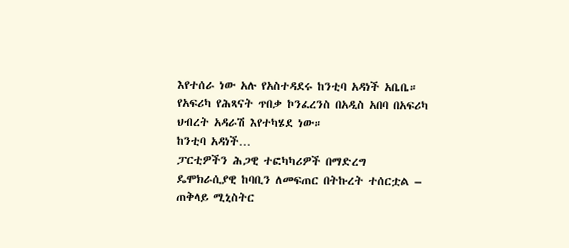እየተሰራ ነው አሉ የአስተዳደሩ ከንቲባ አዳነች አቤቤ።
የአፍሪካ የሕጻናት ጥበቃ ኮንፈረንስ በአዲስ አበባ በአፍሪካ ህብረት አዳራሽ እየተካሄደ ነው።
ከንቲባ አዳነች…
ፓርቲዎችን ሕጋዊ ተፎካካሪዎች በማድረግ ዴሞክራሲያዊ ከባቢን ለመፍጠር በትኩረት ተሰርቷል – ጠቅላይ ሚኒስትር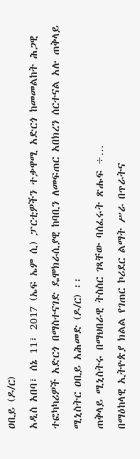ዐቢይ (ዶ/ር)
አዲስ አበባ፣ ሰኔ 11፣ 2017 (ኤፍ ኤም ሲ) ፓርቲዎችን ተቃዋሚ አድርጎ ከመመልከት ሕጋዊ ተፎካካሪዎች አድርጎ በማስተናገድ ዴሞክራሲያዊ ከባቢን ለመፍጠር አበክረን ሰርተናል አሉ ጠቅላይ ሚኒስትር ዐቢይ አሕመድ (ዶ/ር) ፡፡
ጠቅላይ ሚኒስትሩ በማህበራዊ ትስስር ገጻቸው ባሰፈሩት ጽሑፍ ÷…
በማዕከላዊ ኢትዮጵያ ክልል የገጠር ኮሪደር ልማት ሥራ በጥራትና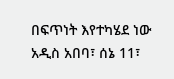በፍጥነት እየተካሄደ ነው
አዲስ አበባ፣ ሰኔ 11፣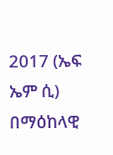2017 (ኤፍ ኤም ሲ) በማዕከላዊ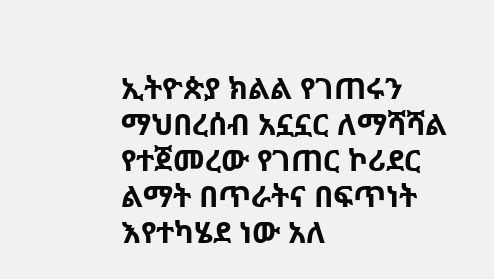ኢትዮጵያ ክልል የገጠሩን ማህበረሰብ አኗኗር ለማሻሻል የተጀመረው የገጠር ኮሪደር ልማት በጥራትና በፍጥነት እየተካሄደ ነው አለ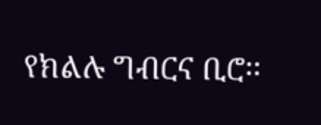የክልሉ ግብርና ቢሮ፡፡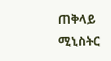ጠቅላይ ሚኒስትር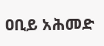ዐቢይ አሕመድ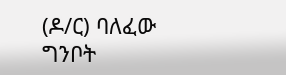(ዶ/ር) ባለፈው ግንቦት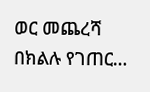ወር መጨረሻ በክልሉ የገጠር…